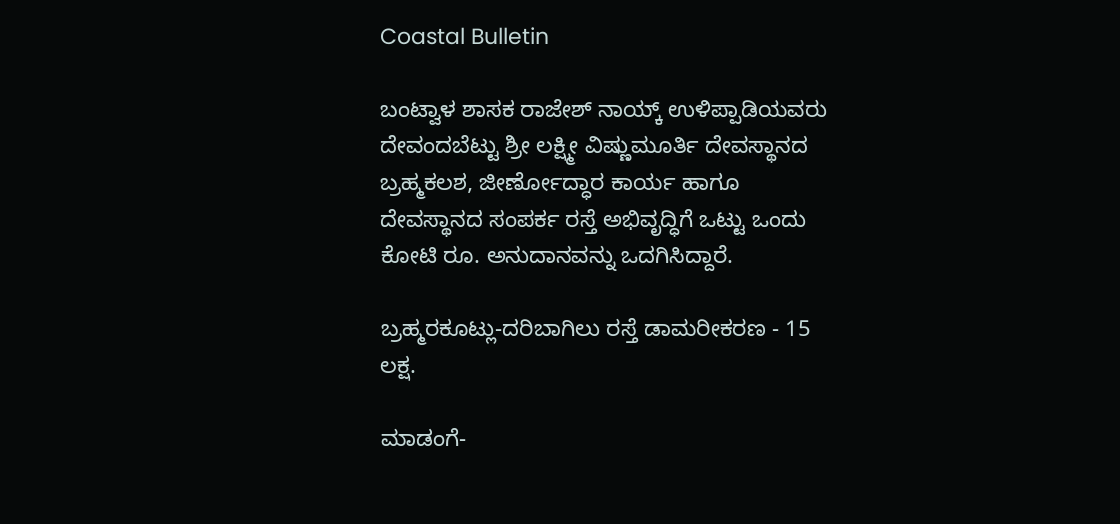Coastal Bulletin

ಬಂಟ್ವಾಳ ಶಾಸಕ ರಾಜೇಶ್ ನಾಯ್ಕ್ ಉಳಿಪ್ಪಾಡಿಯವರು ದೇವಂದಬೆಟ್ಟು ಶ್ರೀ ಲಕ್ಷ್ಮೀ ವಿಷ್ಣುಮೂರ್ತಿ ದೇವಸ್ಥಾನದ ಬ್ರಹ್ಮಕಲಶ, ಜೀರ್ಣೋದ್ಧಾರ ಕಾರ್ಯ ಹಾಗೂ ದೇವಸ್ಥಾನದ ಸಂಪರ್ಕ ರಸ್ತೆ ಅಭಿವೃದ್ಧಿಗೆ ಒಟ್ಟು ಒಂದು ಕೋಟಿ ರೂ. ಅನುದಾನವನ್ನು ಒದಗಿಸಿದ್ದಾರೆ.

ಬ್ರಹ್ಮರಕೂಟ್ಲು-ದರಿಬಾಗಿಲು ರಸ್ತೆ ಡಾಮರೀಕರಣ - 15 ಲಕ್ಷ.

ಮಾಡಂಗೆ-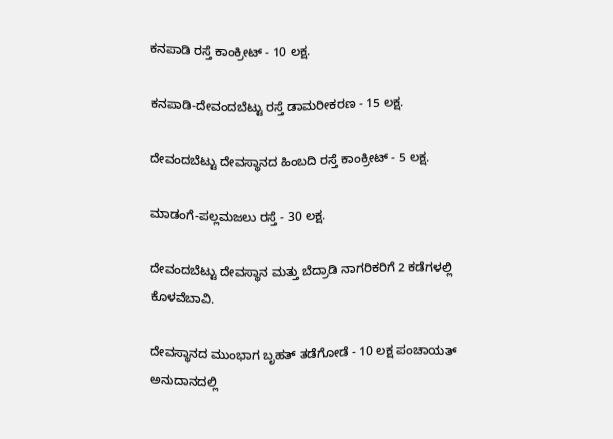ಕನಪಾಡಿ ರಸ್ತೆ ಕಾಂಕ್ರೀಟ್ - 10 ಲಕ್ಷ.

ಕನಪಾಡಿ-ದೇವಂದಬೆಟ್ಟು ರಸ್ತೆ ಡಾಮರೀಕರಣ - 15 ಲಕ್ಷ.

ದೇವಂದಬೆಟ್ಟು ದೇವಸ್ಥಾನದ ಹಿಂಬದಿ ರಸ್ತೆ ಕಾಂಕ್ರೀಟ್ - 5 ಲಕ್ಷ.

ಮಾಡಂಗೆ-ಪಲ್ಲಮಜಲು ರಸ್ತೆ - 30 ಲಕ್ಷ.

ದೇವಂದಬೆಟ್ಟು ದೇವಸ್ಥಾನ ಮತ್ತು ಬೆದ್ರಾಡಿ ನಾಗರಿಕರಿಗೆ 2 ಕಡೆಗಳಲ್ಲಿ ಕೊಳವೆಬಾವಿ.

ದೇವಸ್ಥಾನದ ಮುಂಭಾಗ ಬೃಹತ್ ತಡೆಗೋಡೆ - 10 ಲಕ್ಷ ಪಂಚಾಯತ್ ಅನುದಾನದಲ್ಲಿ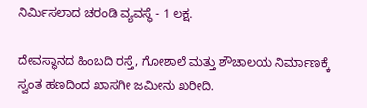ನಿರ್ಮಿಸಲಾದ ಚರಂಡಿ ವ್ಯವಸ್ಥೆ - 1 ಲಕ್ಷ.

ದೇವಸ್ಥಾನದ ಹಿಂಬದಿ ರಸ್ತೆ, ಗೋಶಾಲೆ ಮತ್ತು ಶೌಚಾಲಯ ನಿರ್ಮಾಣಕ್ಕೆ ಸ್ವಂತ ಹಣದಿಂದ ಖಾಸಗೀ ಜಮೀನು ಖರೀದಿ.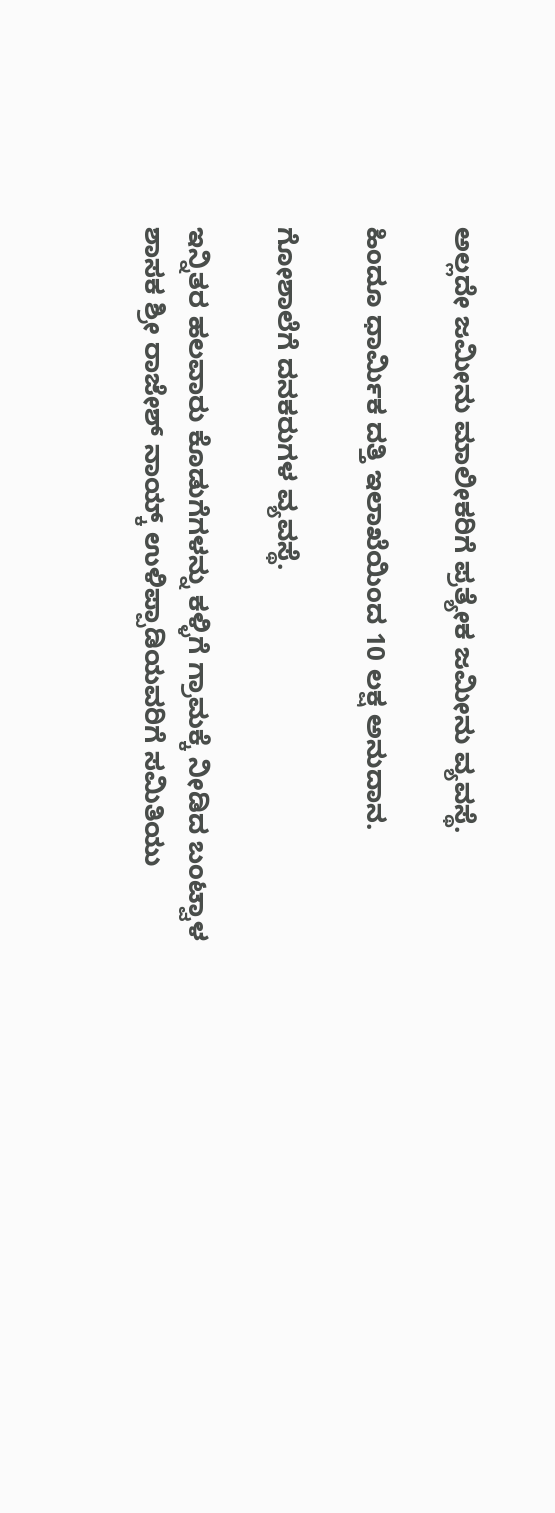ಅಲ್ಲದೇ ಜಮೀನು ಮಾಲೀಕರಿಗೆ ಪ್ರತ್ಯೇಕ ಜಮೀನು ವ್ಯವಸ್ಥೆ.

ಹಿಂದೂ ಧಾರ್ಮಿಕ ದತ್ತಿ ಇಲಾಖೆಯಿಂದ 10 ಲಕ್ಷ ಅನುದಾನ.

ಗೋಶಾಲೆಗೆ ದನಕರುಗಳ ವ್ಯವಸ್ಥೆ.

ಇನ್ನಿತರ ಹಲವಾರು ಕೊಡುಗೆಗಳನ್ನು ಕಳ್ಳಿಗೆ ಗ್ರಾಮಕ್ಕೆ ನೀಡಿದ ಬಂಟ್ವಾಳ ಶಾಸಕ ಶ್ರೀ ರಾಜೇಶ್ ನಾಯ್ಕ್ ಉಳಿಪ್ಪಾಡಿಯವರಿಗೆ ಸಮಿತಿಯು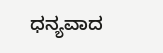ಧನ್ಯವಾದ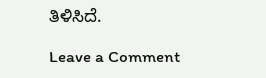ತಿಳಿಸಿದೆ.

Leave a Comment